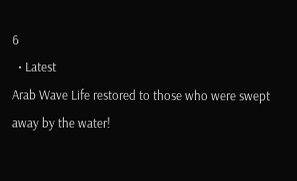6
  • Latest
Arab Wave Life restored to those who were swept away by the water!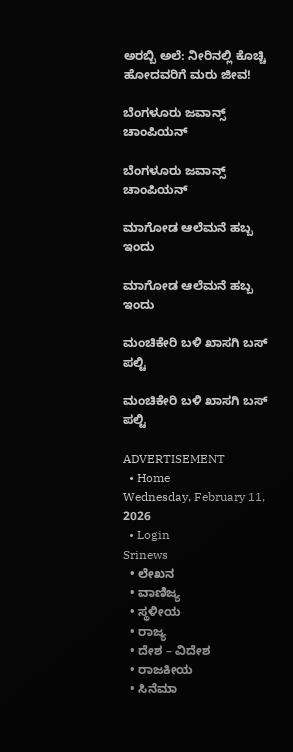ಅರಬ್ಬಿ ಅಲೆ: ನೀರಿನಲ್ಲಿ ಕೊಚ್ಚಿ ಹೋದವರಿಗೆ ಮರು ಜೀವ!

ಬೆಂಗಳೂರು ಜವಾನ್ಸ್ ಚಾಂಪಿಯನ್

ಬೆಂಗಳೂರು ಜವಾನ್ಸ್ ಚಾಂಪಿಯನ್

ಮಾಗೋಡ ಆಲೆಮನೆ ಹಬ್ಬ ಇಂದು

ಮಾಗೋಡ ಆಲೆಮನೆ ಹಬ್ಬ ಇಂದು

ಮಂಚಿಕೇರಿ‌ ಬಳಿ ಖಾಸಗಿ ಬಸ್ ಪಲ್ಟಿ

ಮಂಚಿಕೇರಿ‌ ಬಳಿ ಖಾಸಗಿ ಬಸ್ ಪಲ್ಟಿ

ADVERTISEMENT
  • Home
Wednesday, February 11, 2026
  • Login
Srinews
  • ಲೇಖನ
  • ವಾಣಿಜ್ಯ
  • ಸ್ಥಳೀಯ
  • ರಾಜ್ಯ
  • ದೇಶ – ವಿದೇಶ
  • ರಾಜಕೀಯ
  • ಸಿನೆಮಾ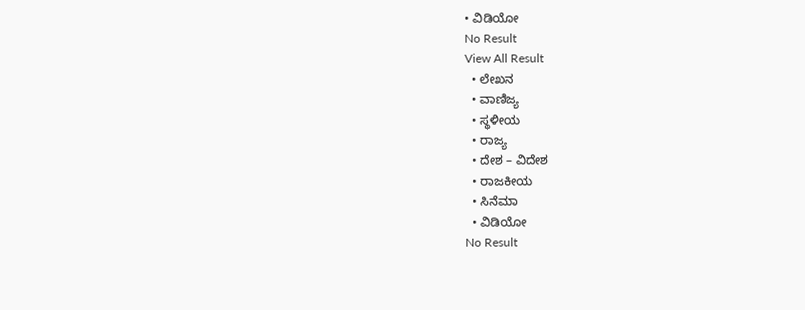• ವಿಡಿಯೋ
No Result
View All Result
  • ಲೇಖನ
  • ವಾಣಿಜ್ಯ
  • ಸ್ಥಳೀಯ
  • ರಾಜ್ಯ
  • ದೇಶ – ವಿದೇಶ
  • ರಾಜಕೀಯ
  • ಸಿನೆಮಾ
  • ವಿಡಿಯೋ
No Result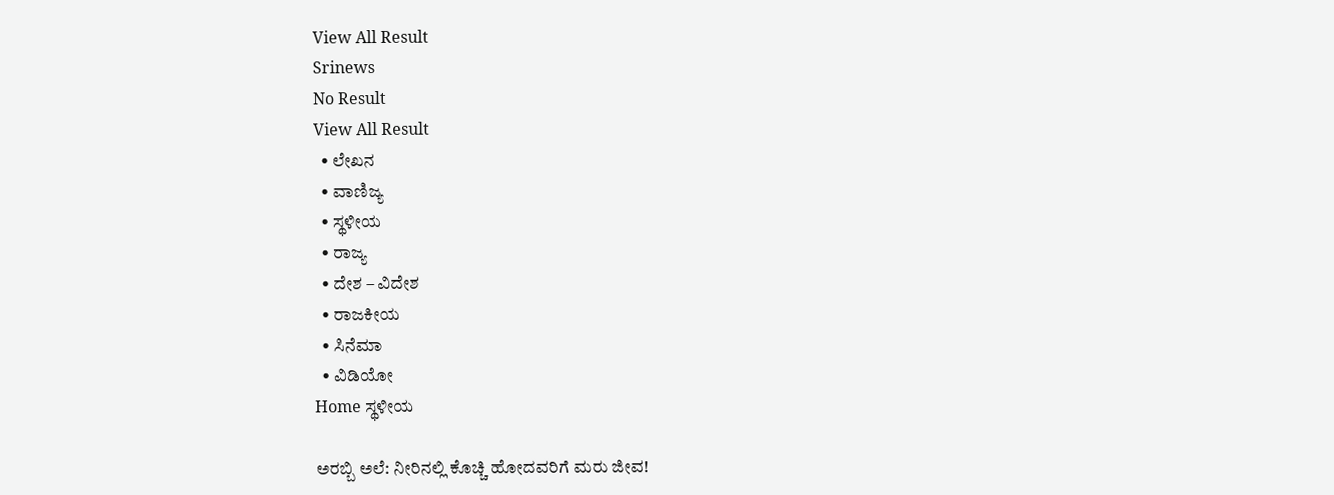View All Result
Srinews
No Result
View All Result
  • ಲೇಖನ
  • ವಾಣಿಜ್ಯ
  • ಸ್ಥಳೀಯ
  • ರಾಜ್ಯ
  • ದೇಶ – ವಿದೇಶ
  • ರಾಜಕೀಯ
  • ಸಿನೆಮಾ
  • ವಿಡಿಯೋ
Home ಸ್ಥಳೀಯ

ಅರಬ್ಬಿ ಅಲೆ: ನೀರಿನಲ್ಲಿ ಕೊಚ್ಚಿ ಹೋದವರಿಗೆ ಮರು ಜೀವ!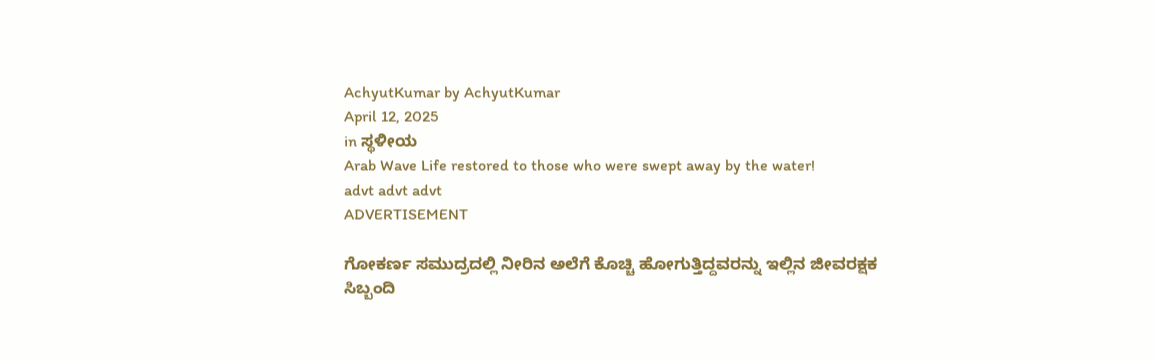AchyutKumar by AchyutKumar
April 12, 2025
in ಸ್ಥಳೀಯ
Arab Wave Life restored to those who were swept away by the water!
advt advt advt
ADVERTISEMENT

ಗೋಕರ್ಣ ಸಮುದ್ರದಲ್ಲಿ ನೀರಿನ ಅಲೆಗೆ ಕೊಚ್ಚಿ ಹೋಗುತ್ತಿದ್ದವರನ್ನು ಇಲ್ಲಿನ ಜೀವರಕ್ಷಕ ಸಿಬ್ಬಂದಿ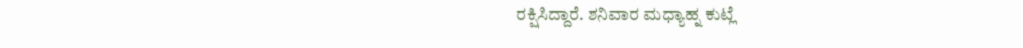ರಕ್ಷಿಸಿದ್ದಾರೆ. ಶನಿವಾರ ಮಧ್ಯಾಹ್ನ ಕುಟ್ಲೆ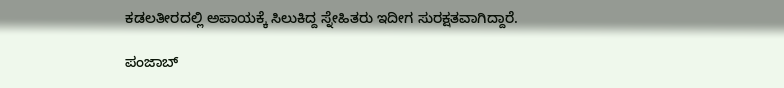ಕಡಲತೀರದಲ್ಲಿ ಅಪಾಯಕ್ಕೆ ಸಿಲುಕಿದ್ದ ಸ್ನೇಹಿತರು ಇದೀಗ ಸುರಕ್ಷತವಾಗಿದ್ದಾರೆ.

ಪಂಜಾಬ್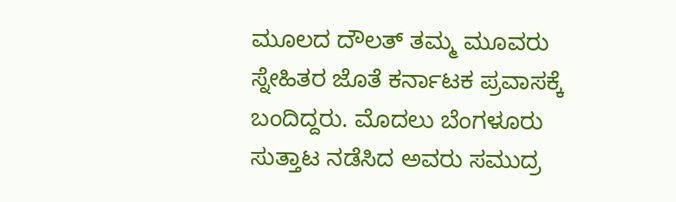ಮೂಲದ ದೌಲತ್ ತಮ್ಮ ಮೂವರು ಸ್ನೇಹಿತರ ಜೊತೆ ಕರ್ನಾಟಕ ಪ್ರವಾಸಕ್ಕೆ ಬಂದಿದ್ದರು. ಮೊದಲು ಬೆಂಗಳೂರು ಸುತ್ತಾಟ ನಡೆಸಿದ ಅವರು ಸಮುದ್ರ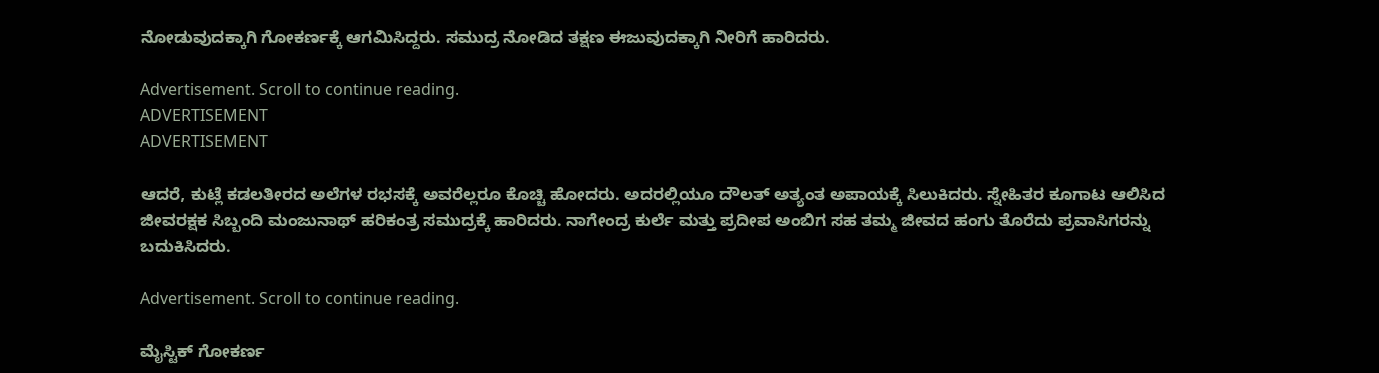ನೋಡುವುದಕ್ಕಾಗಿ ಗೋಕರ್ಣಕ್ಕೆ ಆಗಮಿಸಿದ್ದರು. ಸಮುದ್ರ ನೋಡಿದ ತಕ್ಷಣ ಈಜುವುದಕ್ಕಾಗಿ ನೀರಿಗೆ ಹಾರಿದರು.

Advertisement. Scroll to continue reading.
ADVERTISEMENT
ADVERTISEMENT

ಆದರೆ, ಕುಟ್ಲೆ ಕಡಲತೀರದ ಅಲೆಗಳ ರಭಸಕ್ಕೆ ಅವರೆಲ್ಲರೂ ಕೊಚ್ಚಿ ಹೋದರು. ಅದರಲ್ಲಿಯೂ ದೌಲತ್ ಅತ್ಯಂತ ಅಪಾಯಕ್ಕೆ ಸಿಲುಕಿದರು. ಸ್ನೇಹಿತರ ಕೂಗಾಟ ಆಲಿಸಿದ ಜೀವರಕ್ಷಕ ಸಿಬ್ಬಂದಿ ಮಂಜುನಾಥ್ ಹರಿಕಂತ್ರ ಸಮುದ್ರಕ್ಕೆ ಹಾರಿದರು. ನಾಗೇಂದ್ರ ಕುರ್ಲೆ ಮತ್ತು ಪ್ರದೀಪ ಅಂಬಿಗ ಸಹ ತಮ್ಮ ಜೀವದ ಹಂಗು ತೊರೆದು ಪ್ರವಾಸಿಗರನ್ನು ಬದುಕಿಸಿದರು.

Advertisement. Scroll to continue reading.

ಮೈಸ್ಟಿಕ್ ಗೋಕರ್ಣ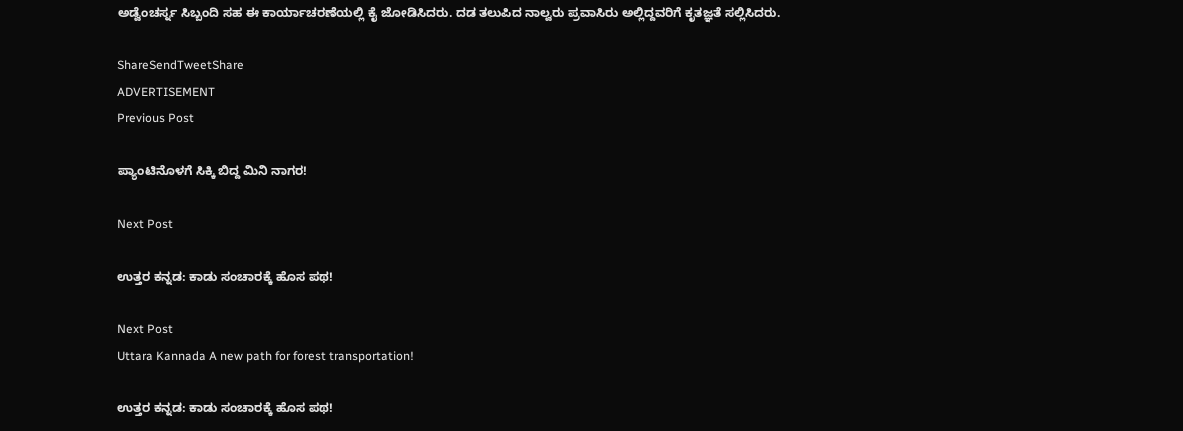ಅಡ್ವೆಂಚರ್ಸ್ನ ಸಿಬ್ಬಂದಿ ಸಹ ಈ ಕಾರ್ಯಾಚರಣೆಯಲ್ಲಿ ಕೈ ಜೋಡಿಸಿದರು. ದಡ ತಲುಪಿದ ನಾಲ್ವರು ಪ್ರವಾಸಿರು ಅಲ್ಲಿದ್ದವರಿಗೆ ಕೃತಜ್ಞತೆ ಸಲ್ಲಿಸಿದರು.

ShareSendTweetShare
ADVERTISEMENT
Previous Post

ಪ್ಯಾಂಟಿನೊಳಗೆ ಸಿಕ್ಕಿ ಬಿದ್ದ ಮಿನಿ ನಾಗರ!

Next Post

ಉತ್ತರ ಕನ್ನಡ: ಕಾಡು ಸಂಚಾರಕ್ಕೆ ಹೊಸ ಪಥ!

Next Post
Uttara Kannada A new path for forest transportation!

ಉತ್ತರ ಕನ್ನಡ: ಕಾಡು ಸಂಚಾರಕ್ಕೆ ಹೊಸ ಪಥ!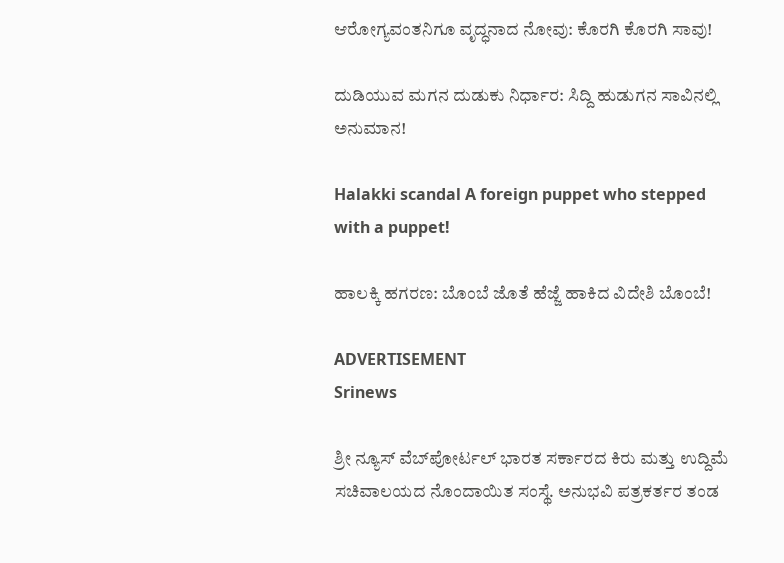ಆರೋಗ್ಯವಂತನಿಗೂ ವೃದ್ಧನಾದ ನೋವು: ಕೊರಗಿ ಕೊರಗಿ ಸಾವು!

ದುಡಿಯುವ ಮಗನ ದುಡುಕು ನಿರ್ಧಾರ: ಸಿದ್ದಿ ಹುಡುಗನ ಸಾವಿನಲ್ಲಿ ಅನುಮಾನ!

Halakki scandal A foreign puppet who stepped with a puppet!

ಹಾಲಕ್ಕಿ ಹಗರಣ: ಬೊಂಬೆ ಜೊತೆ ಹೆಜ್ಜೆ ಹಾಕಿದ ವಿದೇಶಿ ಬೊಂಬೆ!

ADVERTISEMENT
Srinews

ಶ್ರೀ ನ್ಯೂಸ್ ವೆಬ್‌ಪೋರ್ಟಲ್ ಭಾರತ ಸರ್ಕಾರದ ಕಿರು ಮತ್ತು ಉದ್ದಿಮೆ ಸಚಿವಾಲಯದ ನೊಂದಾಯಿತ ಸಂಸ್ಥೆ. ಅನುಭವಿ ಪತ್ರಕರ್ತರ ತಂಡ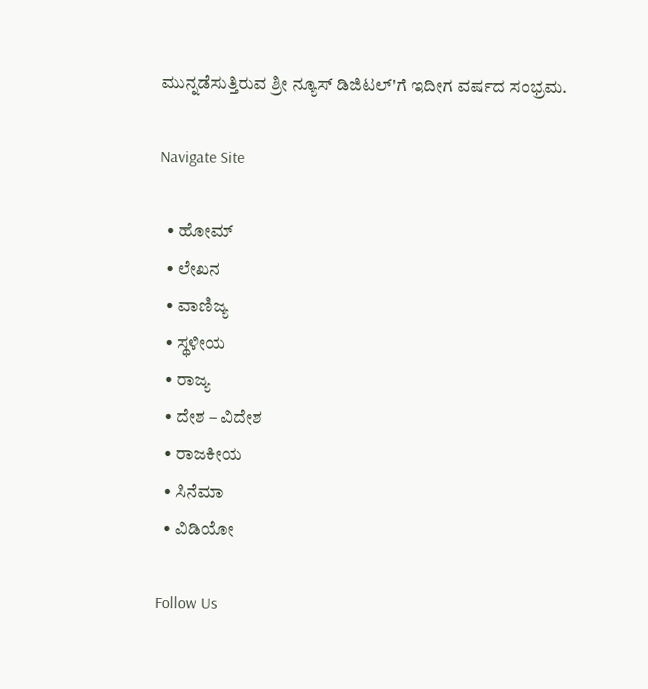ಮುನ್ನಡೆಸುತ್ತಿರುವ ಶ್ರೀ ನ್ಯೂಸ್ ಡಿಜಿಟಲ್'ಗೆ ಇದೀಗ ವರ್ಷದ ಸಂಭ್ರಮ.

Navigate Site

  • ಹೋಮ್
  • ಲೇಖನ
  • ವಾಣಿಜ್ಯ
  • ಸ್ಥಳೀಯ
  • ರಾಜ್ಯ
  • ದೇಶ – ವಿದೇಶ
  • ರಾಜಕೀಯ
  • ಸಿನೆಮಾ
  • ವಿಡಿಯೋ

Follow Us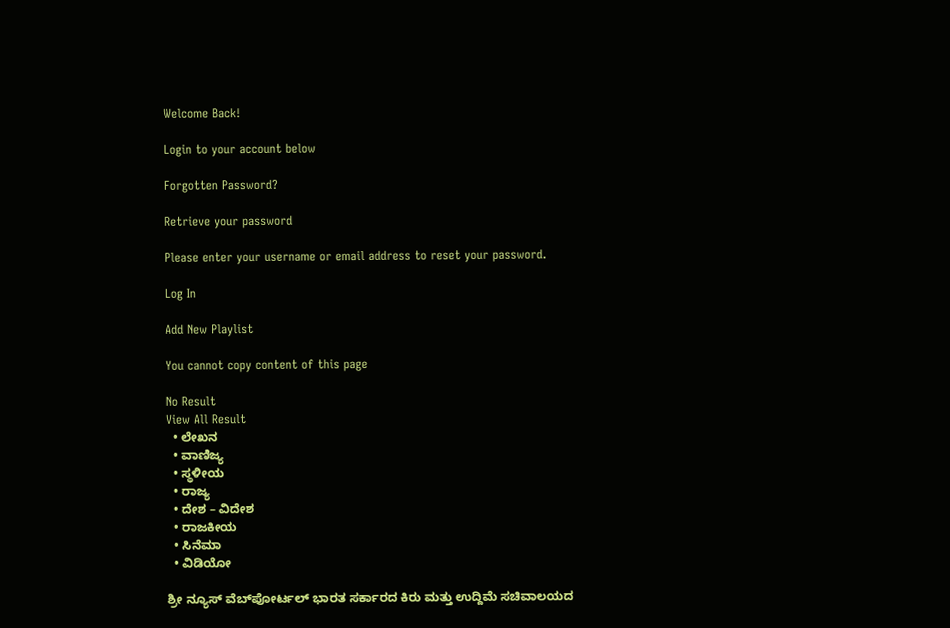Welcome Back!

Login to your account below

Forgotten Password?

Retrieve your password

Please enter your username or email address to reset your password.

Log In

Add New Playlist

You cannot copy content of this page

No Result
View All Result
  • ಲೇಖನ
  • ವಾಣಿಜ್ಯ
  • ಸ್ಥಳೀಯ
  • ರಾಜ್ಯ
  • ದೇಶ – ವಿದೇಶ
  • ರಾಜಕೀಯ
  • ಸಿನೆಮಾ
  • ವಿಡಿಯೋ

ಶ್ರೀ ನ್ಯೂಸ್ ವೆಬ್‌ಪೋರ್ಟಲ್ ಭಾರತ ಸರ್ಕಾರದ ಕಿರು ಮತ್ತು ಉದ್ದಿಮೆ ಸಚಿವಾಲಯದ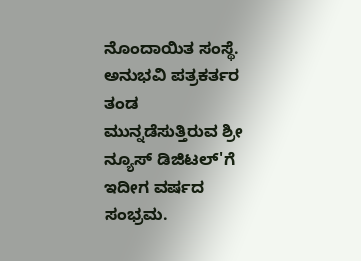ನೊಂದಾಯಿತ ಸಂಸ್ಥೆ. ಅನುಭವಿ ಪತ್ರಕರ್ತರ ತಂಡ ಮುನ್ನಡೆಸುತ್ತಿರುವ ಶ್ರೀ ನ್ಯೂಸ್ ಡಿಜಿಟಲ್'ಗೆ ಇದೀಗ ವರ್ಷದ ಸಂಭ್ರಮ.